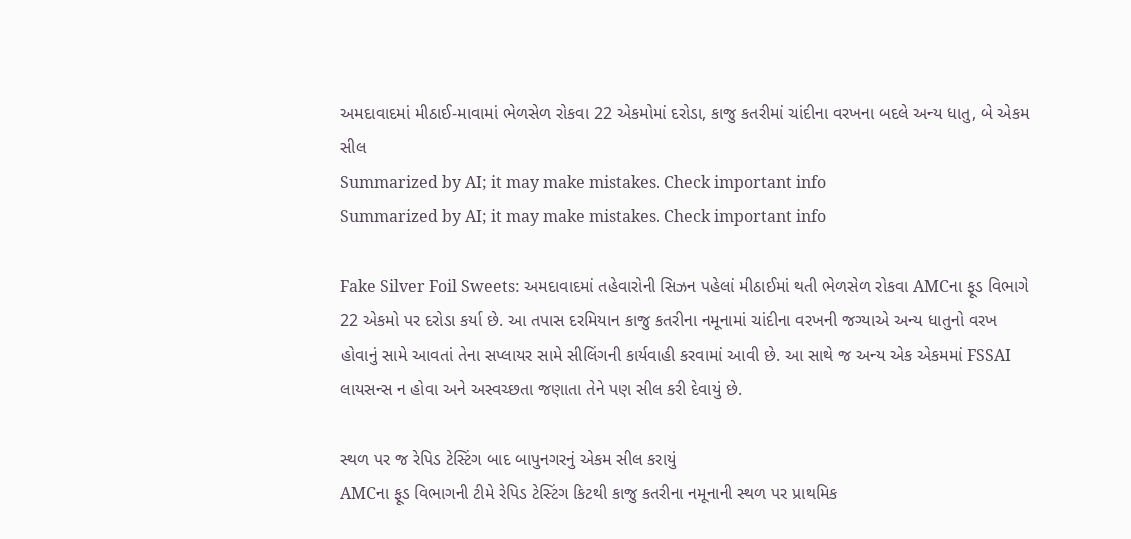અમદાવાદમાં મીઠાઈ-માવામાં ભેળસેળ રોકવા 22 એકમોમાં દરોડા, કાજુ કતરીમાં ચાંદીના વરખના બદલે અન્ય ધાતુ, બે એકમ સીલ
Summarized by AI; it may make mistakes. Check important info
Summarized by AI; it may make mistakes. Check important info

Fake Silver Foil Sweets: અમદાવાદમાં તહેવારોની સિઝન પહેલાં મીઠાઈમાં થતી ભેળસેળ રોકવા AMCના ફૂડ વિભાગે 22 એકમો પર દરોડા કર્યા છે. આ તપાસ દરમિયાન કાજુ કતરીના નમૂનામાં ચાંદીના વરખની જગ્યાએ અન્ય ધાતુનો વરખ હોવાનું સામે આવતાં તેના સપ્લાયર સામે સીલિંગની કાર્યવાહી કરવામાં આવી છે. આ સાથે જ અન્ય એક એકમમાં FSSAI લાયસન્સ ન હોવા અને અસ્વચ્છતા જણાતા તેને પણ સીલ કરી દેવાયું છે.

સ્થળ પર જ રેપિડ ટેસ્ટિંગ બાદ બાપુનગરનું એકમ સીલ કરાયું
AMCના ફૂડ વિભાગની ટીમે રેપિડ ટેસ્ટિંગ કિટથી કાજુ કતરીના નમૂનાની સ્થળ પર પ્રાથમિક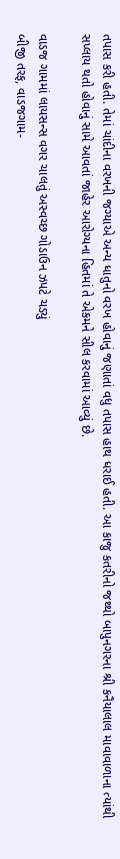તપાસ કરી હતી. તેમાં ચાંદીના વરખની જગ્યાએ અન્ય ધાતુનો વરખ હોવાનું જણાતાં વધુ તપાસ હાથ ધરાઈ હતી. આ કાજુ કતરીનો જથ્થો બાપુનગરના શ્રી કનૈયાલાલ માવાવાળાના ત્યાંથી સપ્લાય થતો હોવાનું સામે આવતાં જાહેર આરોગ્યના હિતમાં તે એકમને સીલ કરવામાં આવ્યું છે.

વાડજ ગામમાં લાયસન્સ વગર ચાલતું અસ્વચ્છ ગોડાઉન ઝપટે ચડ્યું
બીજી તરફ, વાડજગામ-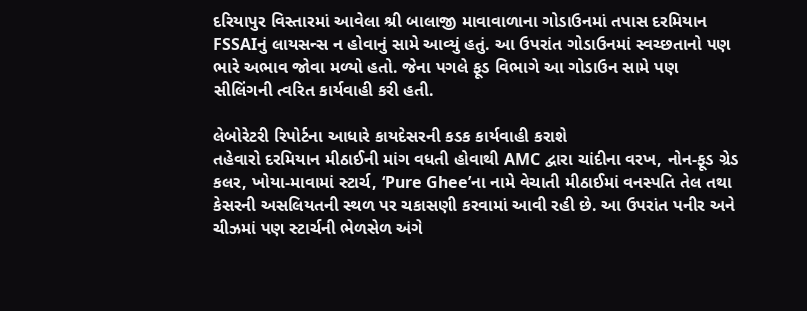દરિયાપુર વિસ્તારમાં આવેલા શ્રી બાલાજી માવાવાળાના ગોડાઉનમાં તપાસ દરમિયાન FSSAIનું લાયસન્સ ન હોવાનું સામે આવ્યું હતું. આ ઉપરાંત ગોડાઉનમાં સ્વચ્છતાનો પણ ભારે અભાવ જોવા મળ્યો હતો. જેના પગલે ફૂડ વિભાગે આ ગોડાઉન સામે પણ સીલિંગની ત્વરિત કાર્યવાહી કરી હતી.

લેબોરેટરી રિપોર્ટના આધારે કાયદેસરની કડક કાર્યવાહી કરાશે
તહેવારો દરમિયાન મીઠાઈની માંગ વધતી હોવાથી AMC દ્વારા ચાંદીના વરખ, નોન-ફૂડ ગ્રેડ કલર, ખોયા-માવામાં સ્ટાર્ચ, ‘Pure Ghee’ના નામે વેચાતી મીઠાઈમાં વનસ્પતિ તેલ તથા કેસરની અસલિયતની સ્થળ પર ચકાસણી કરવામાં આવી રહી છે. આ ઉપરાંત પનીર અને ચીઝમાં પણ સ્ટાર્ચની ભેળસેળ અંગે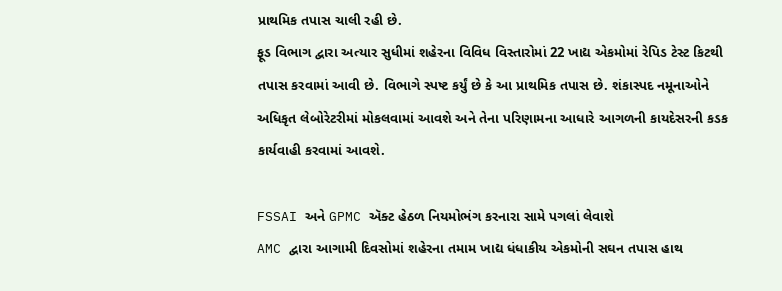પ્રાથમિક તપાસ ચાલી રહી છે.
ફૂડ વિભાગ દ્વારા અત્યાર સુધીમાં શહેરના વિવિધ વિસ્તારોમાં 22 ખાદ્ય એકમોમાં રેપિડ ટેસ્ટ કિટથી તપાસ કરવામાં આવી છે. વિભાગે સ્પષ્ટ કર્યું છે કે આ પ્રાથમિક તપાસ છે. શંકાસ્પદ નમૂનાઓને અધિકૃત લેબોરેટરીમાં મોકલવામાં આવશે અને તેના પરિણામના આધારે આગળની કાયદેસરની કડક કાર્યવાહી કરવામાં આવશે.

FSSAI અને GPMC ઍક્ટ હેઠળ નિયમોભંગ કરનારા સામે પગલાં લેવાશે
AMC દ્વારા આગામી દિવસોમાં શહેરના તમામ ખાદ્ય ધંધાકીય એકમોની સઘન તપાસ હાથ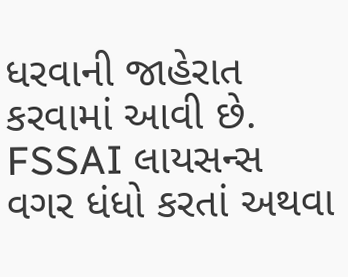ધરવાની જાહેરાત કરવામાં આવી છે. FSSAI લાયસન્સ વગર ધંધો કરતાં અથવા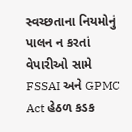સ્વચ્છતાના નિયમોનું પાલન ન કરતાં વેપારીઓ સામે FSSAI અને GPMC Act હેઠળ કડક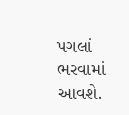પગલાં ભરવામાં આવશે.